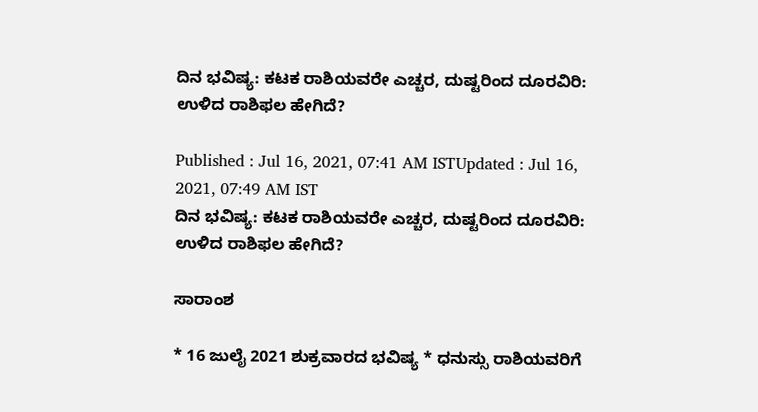ದಿನ ಭವಿಷ್ಯ: ಕಟಕ ರಾಶಿಯವರೇ ಎಚ್ಚರ, ದುಷ್ಟರಿಂದ ದೂರವಿರಿ: ಉಳಿದ ರಾಶಿಫಲ ಹೇಗಿದೆ?

Published : Jul 16, 2021, 07:41 AM ISTUpdated : Jul 16, 2021, 07:49 AM IST
ದಿನ ಭವಿಷ್ಯ: ಕಟಕ ರಾಶಿಯವರೇ ಎಚ್ಚರ, ದುಷ್ಟರಿಂದ ದೂರವಿರಿ: ಉಳಿದ ರಾಶಿಫಲ ಹೇಗಿದೆ?

ಸಾರಾಂಶ

* 16 ಜುಲೈ 2021 ಶುಕ್ರವಾರದ ಭವಿಷ್ಯ * ಧನುಸ್ಸು ರಾಶಿಯವರಿಗೆ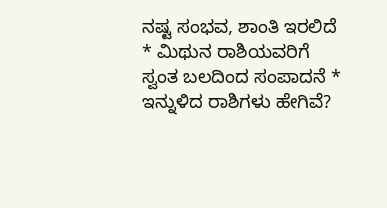ನಷ್ಟ ಸಂಭವ, ಶಾಂತಿ ಇರಲಿದೆ * ಮಿಥುನ ರಾಶಿಯವರಿಗೆ ಸ್ವಂತ ಬಲದಿಂದ ಸಂಪಾದನೆ * ಇನ್ನುಳಿದ ರಾಶಿಗಳು ಹೇಗಿವೆ?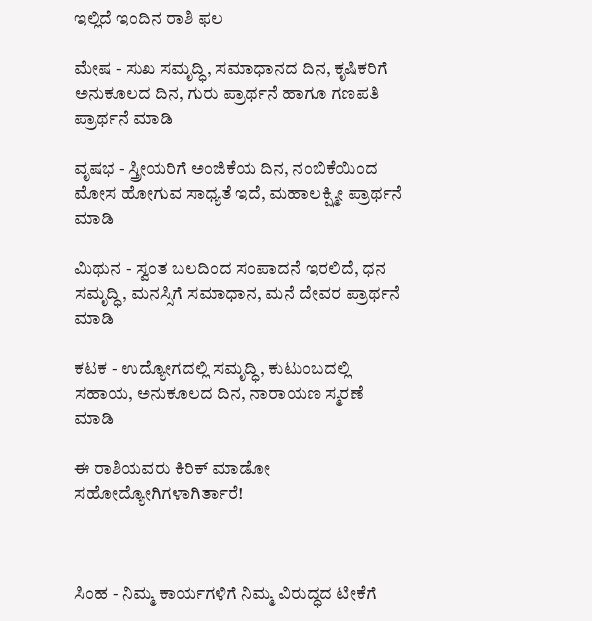ಇಲ್ಲಿದೆ ಇಂದಿನ ರಾಶಿ ಫಲ

ಮೇಷ - ಸುಖ ಸಮೃದ್ಧಿ, ಸಮಾಧಾನದ ದಿನ, ಕೃಷಿಕರಿಗೆ ಅನುಕೂಲದ ದಿನ, ಗುರು ಪ್ರಾರ್ಥನೆ ಹಾಗೂ ಗಣಪತಿ ಪ್ರಾರ್ಥನೆ ಮಾಡಿ

ವೃಷಭ - ಸ್ತ್ರೀಯರಿಗೆ ಅಂಜಿಕೆಯ ದಿನ, ನಂಬಿಕೆಯಿಂದ ಮೋಸ ಹೋಗುವ ಸಾಧ್ಯತೆ ಇದೆ, ಮಹಾಲಕ್ಷ್ಮೀ ಪ್ರಾರ್ಥನೆ ಮಾಡಿ

ಮಿಥುನ - ಸ್ವಂತ ಬಲದಿಂದ ಸಂಪಾದನೆ ಇರಲಿದೆ, ಧನ ಸಮೃದ್ಧಿ, ಮನಸ್ಸಿಗೆ ಸಮಾಧಾನ, ಮನೆ ದೇವರ ಪ್ರಾರ್ಥನೆ ಮಾಡಿ

ಕಟಕ - ಉದ್ಯೋಗದಲ್ಲಿ ಸಮೃದ್ಧಿ, ಕುಟುಂಬದಲ್ಲಿ ಸಹಾಯ, ಅನುಕೂಲದ ದಿನ, ನಾರಾಯಣ ಸ್ಮರಣೆ ಮಾಡಿ

ಈ ರಾಶಿಯವರು ಕಿರಿಕ್‌ ಮಾಡೋ ಸಹೋದ್ಯೋಗಿಗಳಾಗಿರ್ತಾರೆ!



ಸಿಂಹ - ನಿಮ್ಮ ಕಾರ್ಯಗಳಿಗೆ ನಿಮ್ಮ ವಿರುದ್ಧದ ಟೀಕೆಗೆ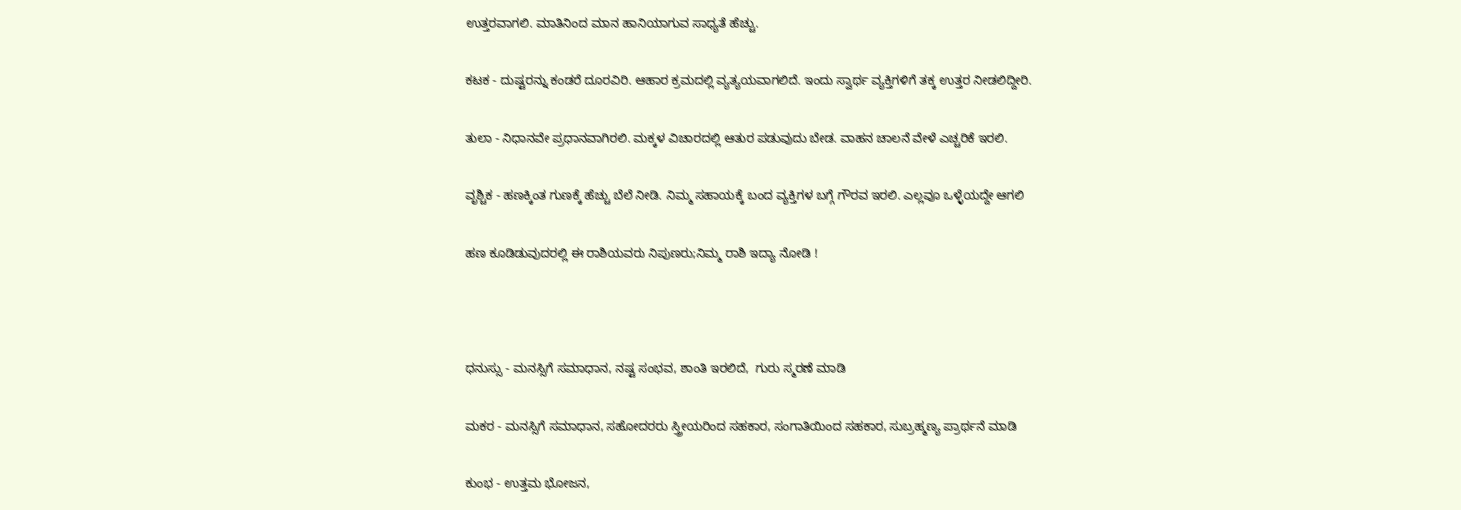ಉತ್ತರವಾಗಲಿ. ಮಾತಿನಿಂದ ಮಾನ ಹಾನಿಯಾಗುವ ಸಾಧ್ಯತೆ ಹೆಚ್ಚು.

ಕಟಕ - ದುಷ್ಟರನ್ನು ಕಂಡರೆ ದೂರವಿರಿ. ಆಹಾರ ಕ್ರಮದಲ್ಲಿ ವ್ಯತ್ಯಯವಾಗಲಿದೆ. ಇಂದು ಸ್ವಾರ್ಥ ವ್ಯಕ್ತಿಗಳಿಗೆ ತಕ್ಕ ಉತ್ತರ ನೀಡಲಿದ್ದೀರಿ.

ತುಲಾ - ನಿಧಾನವೇ ಪ್ರಧಾನವಾಗಿರಲಿ. ಮಕ್ಕಳ ವಿಚಾರದಲ್ಲಿ ಆತುರ ಪಡುವುದು ಬೇಡ. ವಾಹನ ಚಾಲನೆ ವೇಳೆ ಎಚ್ಚರಿಕೆ ಇರಲಿ.

ವೃಶ್ಚಿಕ - ಹಣಕ್ಕಿಂತ ಗುಣಕ್ಕೆ ಹೆಚ್ಚು ಬೆಲೆ ನೀಡಿ. ನಿಮ್ಮ ಸಹಾಯಕ್ಕೆ ಬಂದ ವ್ಯಕ್ತಿಗಳ ಬಗ್ಗೆ ಗೌರವ ಇರಲಿ. ಎಲ್ಲವೂ ಒಳ್ಳೆಯದ್ದೇ ಆಗಲಿ

ಹಣ ಕೂಡಿಡುವುದರಲ್ಲಿ ಈ ರಾಶಿಯವರು ನಿಪುಣರು;ನಿಮ್ಮ ರಾಶಿ ಇದ್ಯಾ ನೋಡಿ !



ಧನುಸ್ಸು - ಮನಸ್ಸಿಗೆ ಸಮಾಧಾನ, ನಷ್ಟ ಸಂಭವ, ಶಾಂತಿ ಇರಲಿದೆ,  ಗುರು ಸ್ಮರಣೆ ಮಾಡಿ

ಮಕರ - ಮನಸ್ಸಿಗೆ ಸಮಾಧಾನ, ಸಹೋದರರು ಸ್ತ್ರೀಯರಿಂದ ಸಹಕಾರ, ಸಂಗಾತಿಯಿಂದ ಸಹಕಾರ, ಸುಬ್ರಹ್ಮಣ್ಯ ಪ್ರಾರ್ಥನೆ ಮಾಡಿ

ಕುಂಭ - ಉತ್ತಮ ಭೋಜನ,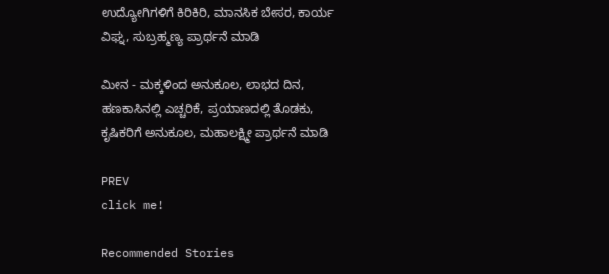ಉದ್ಯೋಗಿಗಳಿಗೆ ಕಿರಿಕಿರಿ, ಮಾನಸಿಕ ಬೇಸರ, ಕಾರ್ಯ ವಿಘ್ನ, ಸುಬ್ರಹ್ಮಣ್ಯ ಪ್ರಾರ್ಥನೆ ಮಾಡಿ

ಮೀನ - ಮಕ್ಕಳಿಂದ ಅನುಕೂಲ, ಲಾಭದ ದಿನ, ಹಣಕಾಸಿನಲ್ಲಿ ಎಚ್ಚರಿಕೆ, ಪ್ರಯಾಣದಲ್ಲಿ ತೊಡಕು, ಕೃಷಿಕರಿಗೆ ಅನುಕೂಲ, ಮಹಾಲಕ್ಷ್ಮೀ ಪ್ರಾರ್ಥನೆ ಮಾಡಿ

PREV
click me!

Recommended Stories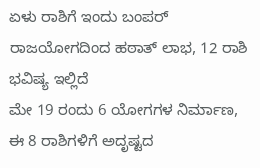ಏಳು ರಾಶಿಗೆ ಇಂದು ಬಂಪರ್‌ ರಾಜಯೋಗದಿಂದ ಹಠಾತ್ ಲಾಭ, 12 ರಾಶಿ ಭವಿಷ್ಯ ಇಲ್ಲಿದೆ
ಮೇ 19 ರಂದು 6 ಯೋಗಗಳ ನಿರ್ಮಾಣ, ಈ 8 ರಾಶಿಗಳಿಗೆ ಅದೃಷ್ಟದ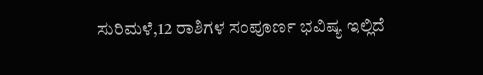ಸುರಿಮಳೆ,12 ರಾಶಿಗಳ ಸಂಪೂರ್ಣ ಭವಿಷ್ಯ ಇಲ್ಲಿದೆ